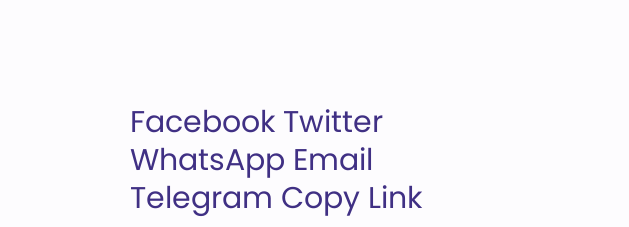Facebook Twitter WhatsApp Email Telegram Copy Link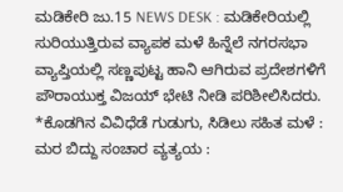ಮಡಿಕೇರಿ ಜು.15 NEWS DESK : ಮಡಿಕೇರಿಯಲ್ಲಿ ಸುರಿಯುತ್ತಿರುವ ವ್ಯಾಪಕ ಮಳೆ ಹಿನ್ನೆಲೆ ನಗರಸಭಾ ವ್ಯಾಪ್ತಿಯಲ್ಲಿ ಸಣ್ಣಪುಟ್ಟ ಹಾನಿ ಆಗಿರುವ ಪ್ರದೇಶಗಳಿಗೆ ಪೌರಾಯುಕ್ತ ವಿಜಯ್ ಭೇಟಿ ನೀಡಿ ಪರಿಶೀಲಿಸಿದರು.
*ಕೊಡಗಿನ ವಿವಿಧೆಡೆ ಗುಡುಗು, ಸಿಡಿಲು ಸಹಿತ ಮಳೆ : ಮರ ಬಿದ್ದು ಸಂಚಾರ ವ್ಯತ್ಯಯ :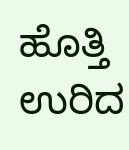ಹೊತ್ತಿ ಉರಿದ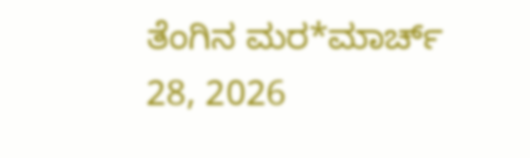ತೆಂಗಿನ ಮರ*ಮಾರ್ಚ್ 28, 2026